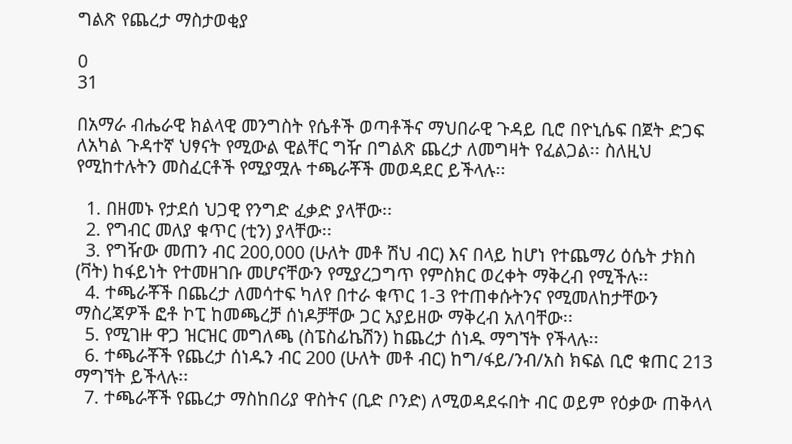ግልጽ የጨረታ ማስታወቂያ

0
31

በአማራ ብሔራዊ ክልላዊ መንግስት የሴቶች ወጣቶችና ማህበራዊ ጉዳይ ቢሮ በዮኒሴፍ በጀት ድጋፍ ለአካል ጉዳተኛ ህፃናት የሚውል ዊልቸር ግዥ በግልጽ ጨረታ ለመግዛት የፈልጋል፡፡ ስለዚህ የሚከተሉትን መስፈርቶች የሚያሟሉ ተጫራቾች መወዳደር ይችላሉ፡፡

  1. በዘመኑ የታደሰ ህጋዊ የንግድ ፈቃድ ያላቸው፡፡
  2. የግብር መለያ ቁጥር (ቲን) ያላቸው፡፡
  3. የግዥው መጠን ብር 200,000 (ሁለት መቶ ሽህ ብር) እና በላይ ከሆነ የተጨማሪ ዕሴት ታክስ (ቫት) ከፋይነት የተመዘገቡ መሆናቸውን የሚያረጋግጥ የምስክር ወረቀት ማቅረብ የሚችሉ፡፡
  4. ተጫራቾች በጨረታ ለመሳተፍ ካለየ በተራ ቁጥር 1-3 የተጠቀሱትንና የሚመለከታቸውን ማስረጃዎች ፎቶ ኮፒ ከመጫረቻ ሰነዶቻቸው ጋር አያይዘው ማቅረብ አለባቸው፡፡
  5. የሚገዙ ዋጋ ዝርዝር መግለጫ (ስፔስፊኬሽን) ከጨረታ ሰነዱ ማግኘት የችላሉ፡፡
  6. ተጫራቾች የጨረታ ሰነዱን ብር 200 (ሁለት መቶ ብር) ከግ/ፋይ/ንብ/አስ ክፍል ቢሮ ቁጠር 213 ማግኘት ይችላሉ፡፡
  7. ተጫራቾች የጨረታ ማስከበሪያ ዋስትና (ቢድ ቦንድ) ለሚወዳደሩበት ብር ወይም የዕቃው ጠቅላላ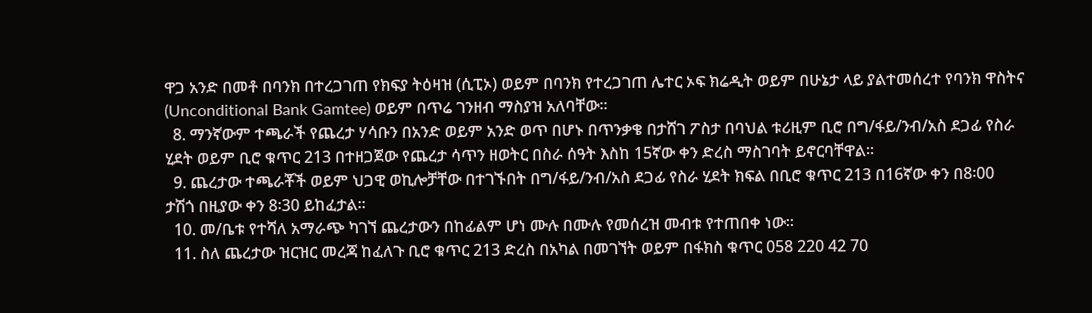ዋጋ አንድ በመቶ በባንክ በተረጋገጠ የክፍያ ትዕዛዝ (ሲፒኦ) ወይም በባንክ የተረጋገጠ ሌተር ኦፍ ክሬዲት ወይም በሁኔታ ላይ ያልተመሰረተ የባንክ ዋስትና (Unconditional Bank Gamtee) ወይም በጥሬ ገንዘብ ማስያዝ አለባቸው፡፡
  8. ማንኛውም ተጫራች የጨረታ ሃሳቡን በአንድ ወይም አንድ ወጥ በሆኑ በጥንቃቄ በታሸገ ፖስታ በባህል ቱሪዚም ቢሮ በግ/ፋይ/ንብ/አስ ደጋፊ የስራ ሂደት ወይም ቢሮ ቁጥር 213 በተዘጋጀው የጨረታ ሳጥን ዘወትር በስራ ሰዓት እስከ 15ኛው ቀን ድረስ ማስገባት ይኖርባቸዋል፡፡
  9. ጨረታው ተጫራቾች ወይም ህጋዊ ወኪሎቻቸው በተገኙበት በግ/ፋይ/ንብ/አስ ደጋፊ የስራ ሂደት ክፍል በቢሮ ቁጥር 213 በ16ኛው ቀን በ8፡00 ታሽጎ በዚያው ቀን 8፡30 ይከፈታል፡፡
  10. መ/ቤቱ የተሻለ አማራጭ ካገኘ ጨረታውን በከፊልም ሆነ ሙሉ በሙሉ የመሰረዝ መብቱ የተጠበቀ ነው፡፡
  11. ስለ ጨረታው ዝርዝር መረጃ ከፈለጉ ቢሮ ቁጥር 213 ድረስ በአካል በመገኘት ወይም በፋክስ ቁጥር 058 220 42 70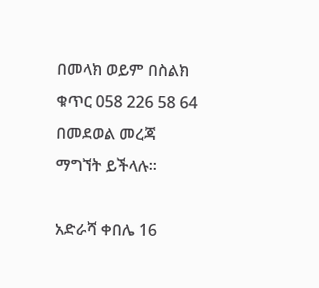በመላክ ወይም በስልክ ቁጥር 058 226 58 64 በመደወል መረጃ ማግኘት ይችላሉ፡፡

አድራሻ ቀበሌ 16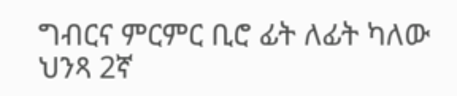ግብርና ምርምር ቢሮ ፊት ለፊት ካለው ህንጻ 2ኛ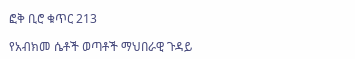ፎቅ ቢሮ ቁጥር 213

የአብክመ ሴቶች ወጣቶች ማህበራዊ ጉዳይ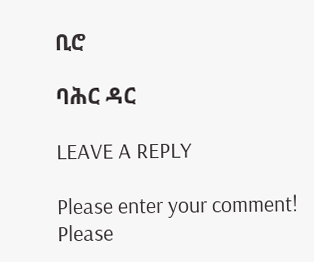ቢሮ

ባሕር ዳር

LEAVE A REPLY

Please enter your comment!
Please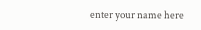enter your name here